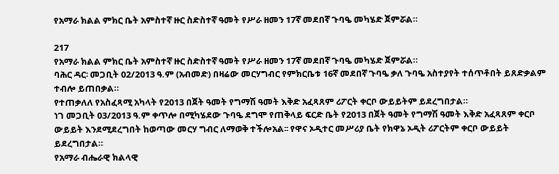የአማራ ክልል ምክር ቤት አምስተኛ ዙር ስድስተኛ ዓመት የሥራ ዘመን 17ኛ መደበኛ ጉባዔ መካሄድ ጀምሯል።

217
የአማራ ክልል ምክር ቤት አምስተኛ ዙር ስድስተኛ ዓመት የሥራ ዘመን 17ኛ መደበኛ ጉባዔ መካሄድ ጀምሯል።
ባሕር ዳር፡ መጋቢት 02/2013 ዓ.ም (አብመድ) በዛሬው መርሃግብር የምክርቤቱ 16ኛ መደበኛ ጉባዔ ቃለ ጉባዔ አስተያየት ተሰጥቶበት ይጸድቃልም ተብሎ ይጠበቃል።
የተጠቃለለ የአስፈጻሚ አካላት የ2013 በጀት ዓመት የግማሽ ዓመት እቅድ አፈጻጸም ሪፖርት ቀርቦ ውይይትም ይደረግበታል።
ነገ መጋቢት 03/2013 ዓ.ም ቀጥሎ በሚካሄደው ጉባዔ ደግሞ የጠቅላይ ፍርድ ቤት የ2013 በጀት ዓመት የግማሽ ዓመት እቅድ አፈጻጸም ቀርቦ ውይይት እንደሚደረግበት ከወጣው መርሃ ግብር ለማወቅ ተችሎአል፡፡ የዋና ኦዲተር መሥሪያ ቤት የክዋኔ ኦዲት ሪፖርትም ቀርቦ ውይይት ይደረግበታል።
የአማራ ብሔራዊ ክልላዊ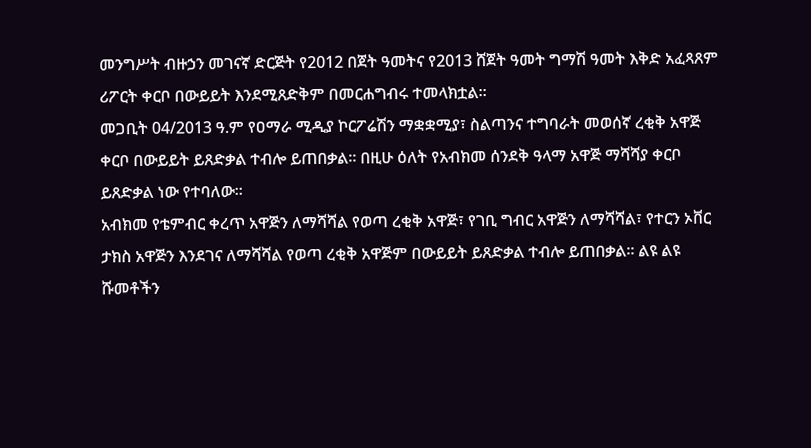መንግሥት ብዙኃን መገናኛ ድርጅት የ2012 በጀት ዓመትና የ2013 ሸጀት ዓመት ግማሽ ዓመት እቅድ አፈጻጸም ሪፖርት ቀርቦ በውይይት እንደሚጸድቅም በመርሐግብሩ ተመላክቷል።
መጋቢት 04/2013 ዓ.ም የዐማራ ሚዲያ ኮርፖሬሽን ማቋቋሚያ፣ ስልጣንና ተግባራት መወሰኛ ረቂቅ አዋጅ ቀርቦ በውይይት ይጸድቃል ተብሎ ይጠበቃል። በዚሁ ዕለት የአብክመ ሰንደቅ ዓላማ አዋጅ ማሻሻያ ቀርቦ ይጸድቃል ነው የተባለው።
አብክመ የቴምብር ቀረጥ አዋጅን ለማሻሻል የወጣ ረቂቅ አዋጅ፣ የገቢ ግብር አዋጅን ለማሻሻል፣ የተርን ኦቨር ታክስ አዋጅን እንደገና ለማሻሻል የወጣ ረቂቅ አዋጅም በውይይት ይጸድቃል ተብሎ ይጠበቃል። ልዩ ልዩ ሹመቶችን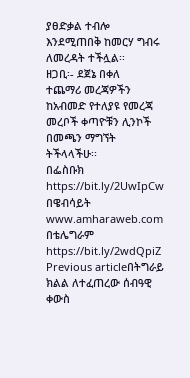ያፀድቃል ተብሎ እንደሚጠበቅ ከመርሃ ግብሩ ለመረዳት ተችሏል፡፡
ዘጋቢ፡- ደጀኔ በቀለ
ተጨማሪ መረጃዎችን ከአብመድ የተለያዩ የመረጃ መረቦች ቀጣዮቹን ሊንኮች በመጫን ማግኘት ትችላላችሁ፡፡
በፌስቡክ https://bit.ly/2UwIpCw
በዌብሳይት www.amharaweb.com
በቴሌግራም https://bit.ly/2wdQpiZ
Previous articleበትግራይ ክልል ለተፈጠረው ሰብዓዊ ቀውስ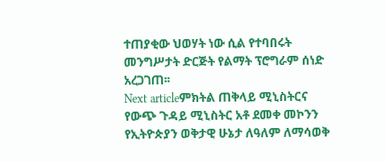ተጠያቂው ህወሃት ነው ሲል የተባበሩት መንግሥታት ድርጅት የልማት ፕሮግራም ሰነድ አረጋገጠ፡፡
Next articleምክትል ጠቅላይ ሚኒስትርና የውጭ ጉዳይ ሚኒስትር አቶ ደመቀ መኮንን የኢትዮጵያን ወቅታዊ ሁኔታ ለዓለም ለማሳወቅ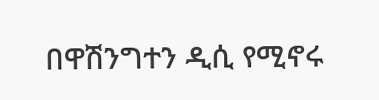በዋሽንግተን ዲሲ የሚኖሩ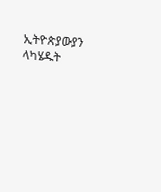ኢትዮጵያውያን ላካሄዱት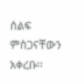ሰልፍ ምስጋናቸውን አቀረቡ፡፡